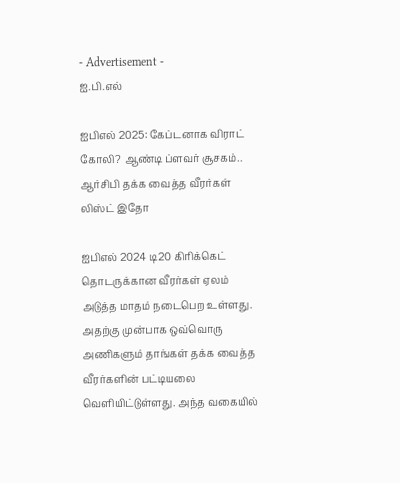- Advertisement -
ஐ.பி.எல்

ஐபிஎல் 2025: கேப்டனாக விராட் கோலி? ஆண்டி ப்ளவர் சூசகம்.. ஆர்சிபி தக்க வைத்த வீரர்கள் லிஸ்ட் இதோ

ஐபிஎல் 2024 டி20 கிரிக்கெட் தொடருக்கான வீரர்கள் ஏலம் அடுத்த மாதம் நடைபெற உள்ளது. அதற்கு முன்பாக ஒவ்வொரு அணிகளும் தாங்கள் தக்க வைத்த வீரர்களின் பட்டியலை வெளியிட்டுள்ளது. அந்த வகையில்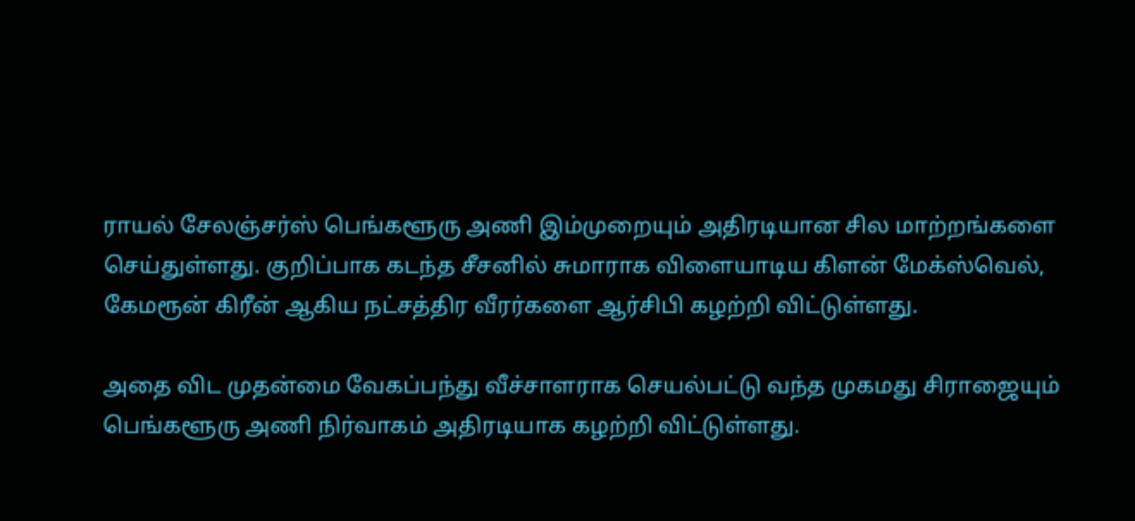ராயல் சேலஞ்சர்ஸ் பெங்களூரு அணி இம்முறையும் அதிரடியான சில மாற்றங்களை செய்துள்ளது. குறிப்பாக கடந்த சீசனில் சுமாராக விளையாடிய கிளன் மேக்ஸ்வெல், கேமரூன் கிரீன் ஆகிய நட்சத்திர வீரர்களை ஆர்சிபி கழற்றி விட்டுள்ளது.

அதை விட முதன்மை வேகப்பந்து வீச்சாளராக செயல்பட்டு வந்த முகமது சிராஜையும் பெங்களூரு அணி நிர்வாகம் அதிரடியாக கழற்றி விட்டுள்ளது.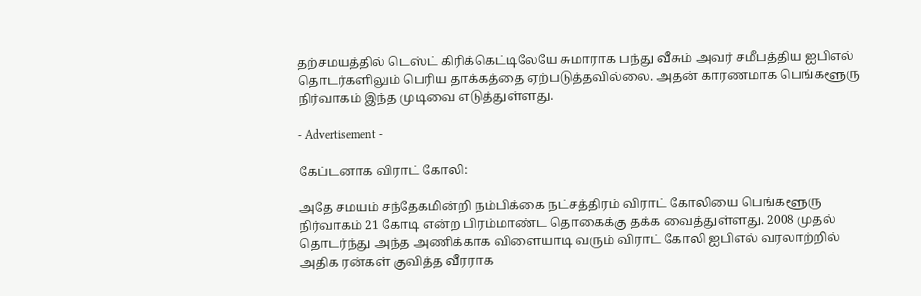தற்சமயத்தில் டெஸ்ட் கிரிக்கெட்டிலேயே சுமாராக பந்து வீசும் அவர் சமீபத்திய ஐபிஎல் தொடர்களிலும் பெரிய தாக்கத்தை ஏற்படுத்தவில்லை. அதன் காரணமாக பெங்களூரு நிர்வாகம் இந்த முடிவை எடுத்துள்ளது.

- Advertisement -

கேப்டனாக விராட் கோலி:

அதே சமயம் சந்தேகமின்றி நம்பிக்கை நட்சத்திரம் விராட் கோலியை பெங்களூரு நிர்வாகம் 21 கோடி என்ற பிரம்மாண்ட தொகைக்கு தக்க வைத்துள்ளது. 2008 முதல் தொடர்ந்து அந்த அணிக்காக விளையாடி வரும் விராட் கோலி ஐபிஎல் வரலாற்றில் அதிக ரன்கள் குவித்த வீரராக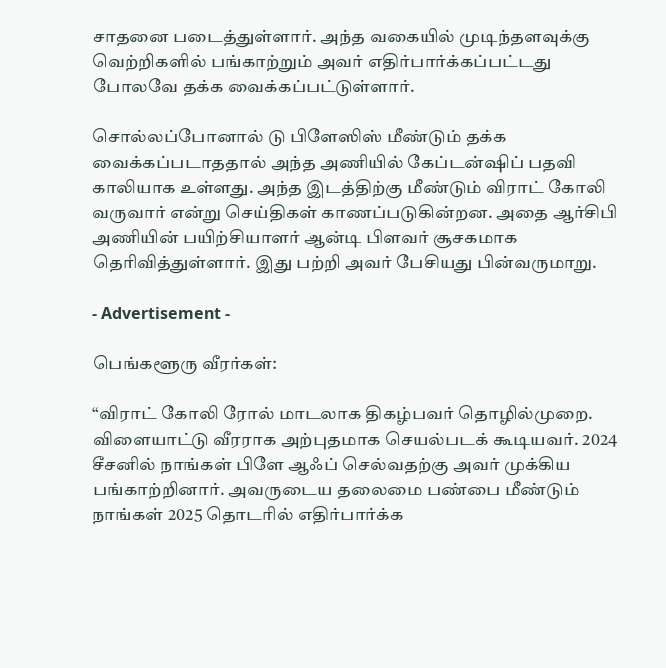சாதனை படைத்துள்ளார். அந்த வகையில் முடிந்தளவுக்கு வெற்றிகளில் பங்காற்றும் அவர் எதிர்பார்க்கப்பட்டது போலவே தக்க வைக்கப்பட்டுள்ளார்.

சொல்லப்போனால் டு பிளேஸிஸ் மீண்டும் தக்க வைக்கப்படாததால் அந்த அணியில் கேப்டன்ஷிப் பதவி காலியாக உள்ளது. அந்த இடத்திற்கு மீண்டும் விராட் கோலி வருவார் என்று செய்திகள் காணப்படுகின்றன. அதை ஆர்சிபி அணியின் பயிற்சியாளர் ஆன்டி பிளவர் சூசகமாக தெரிவித்துள்ளார். இது பற்றி அவர் பேசியது பின்வருமாறு.

- Advertisement -

பெங்களூரு வீரர்கள்:

“விராட் கோலி ரோல் மாடலாக திகழ்பவர் தொழில்முறை. விளையாட்டு வீரராக அற்புதமாக செயல்படக் கூடியவர். 2024 சீசனில் நாங்கள் பிளே ஆஃப் செல்வதற்கு அவர் முக்கிய பங்காற்றினார். அவருடைய தலைமை பண்பை மீண்டும் நாங்கள் 2025 தொடரில் எதிர்பார்க்க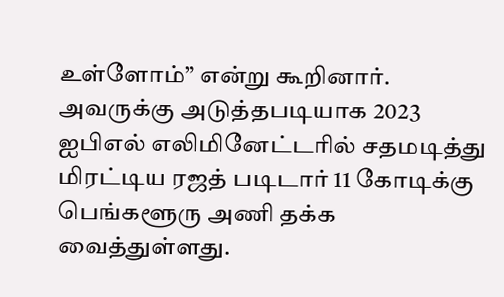உள்ளோம்” என்று கூறினார். அவருக்கு அடுத்தபடியாக 2023 ஐபிஎல் எலிமினேட்டரில் சதமடித்து மிரட்டிய ரஜத் படிடார் 11 கோடிக்கு பெங்களூரு அணி தக்க வைத்துள்ளது.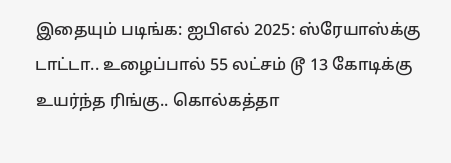இதையும் படிங்க: ஐபிஎல் 2025: ஸ்ரேயாஸ்க்கு டாட்டா.. உழைப்பால் 55 லட்சம் டூ 13 கோடிக்கு உயர்ந்த ரிங்கு.. கொல்கத்தா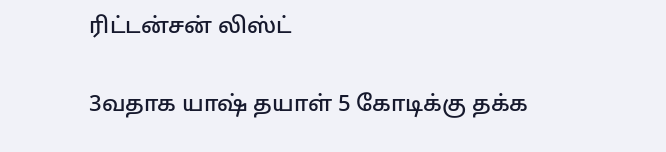ரிட்டன்சன் லிஸ்ட்

3வதாக யாஷ் தயாள் 5 கோடிக்கு தக்க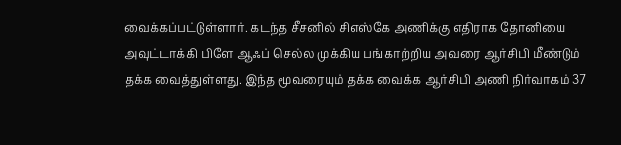வைக்கப்பட்டுள்ளார். கடந்த சீசனில் சிஎஸ்கே அணிக்கு எதிராக தோனியை அவுட்டாக்கி பிளே ஆஃப் செல்ல முக்கிய பங்காற்றிய அவரை ஆர்சிபி மீண்டும் தக்க வைத்துள்ளது. இந்த மூவரையும் தக்க வைக்க ஆர்சிபி அணி நிர்வாகம் 37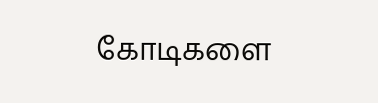கோடிகளை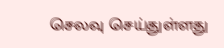செலவு செய்துள்ளது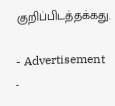குறிப்பிடத்தக்கது.

- Advertisement -